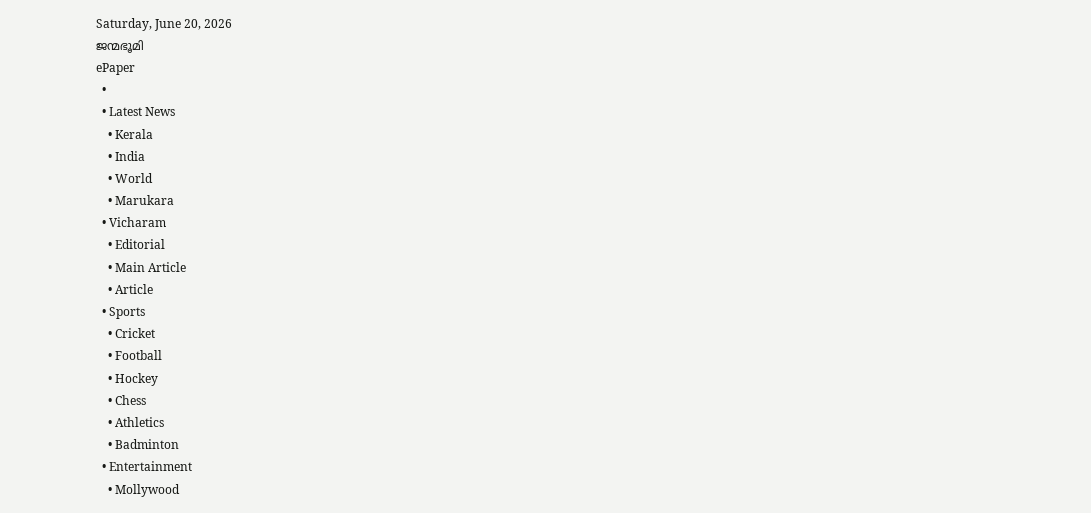Saturday, June 20, 2026
ജന്മഭൂമി
ePaper
  •
  • Latest News
    • Kerala
    • India
    • World
    • Marukara
  • Vicharam
    • Editorial
    • Main Article
    • Article
  • Sports
    • Cricket
    • Football
    • Hockey
    • Chess
    • Athletics
    • Badminton
  • Entertainment
    • Mollywood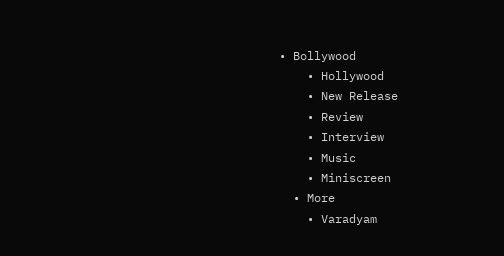• Bollywood
    • Hollywood
    • New Release
    • Review
    • Interview
    • Music
    • Miniscreen
  • More
    • Varadyam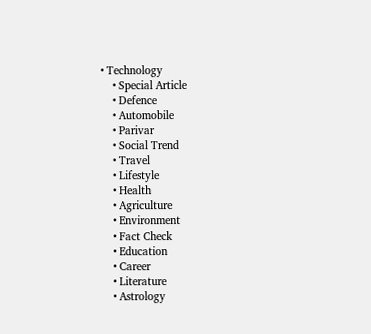• Technology
    • Special Article
    • Defence
    • Automobile
    • Parivar
    • Social Trend
    • Travel
    • Lifestyle
    • Health
    • Agriculture
    • Environment
    • Fact Check
    • Education
    • Career
    • Literature
    • Astrology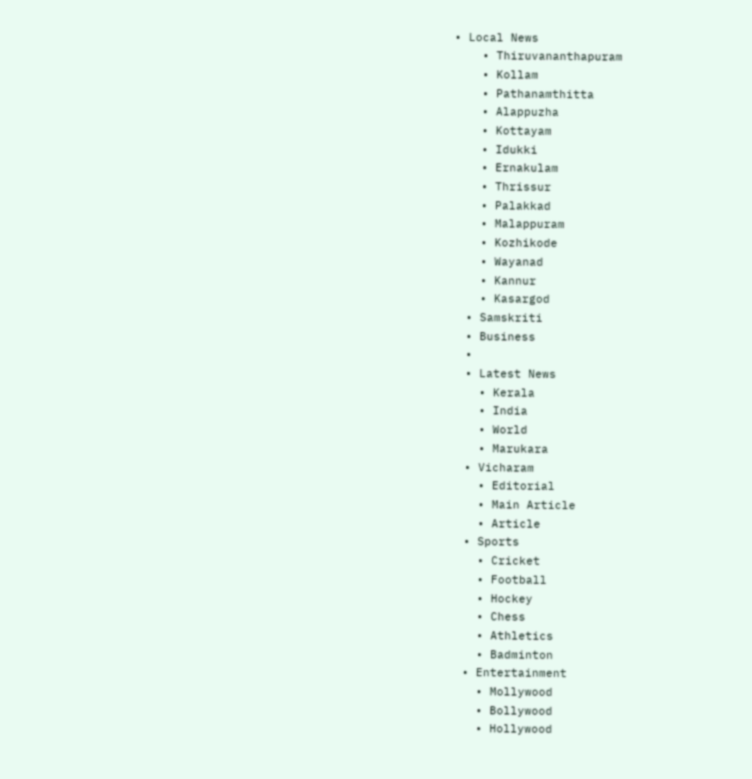• Local News
    • Thiruvananthapuram
    • Kollam
    • Pathanamthitta
    • Alappuzha
    • Kottayam
    • Idukki
    • Ernakulam
    • Thrissur
    • Palakkad
    • Malappuram
    • Kozhikode
    • Wayanad
    • Kannur
    • Kasargod
  • Samskriti
  • Business
  •
  • Latest News
    • Kerala
    • India
    • World
    • Marukara
  • Vicharam
    • Editorial
    • Main Article
    • Article
  • Sports
    • Cricket
    • Football
    • Hockey
    • Chess
    • Athletics
    • Badminton
  • Entertainment
    • Mollywood
    • Bollywood
    • Hollywood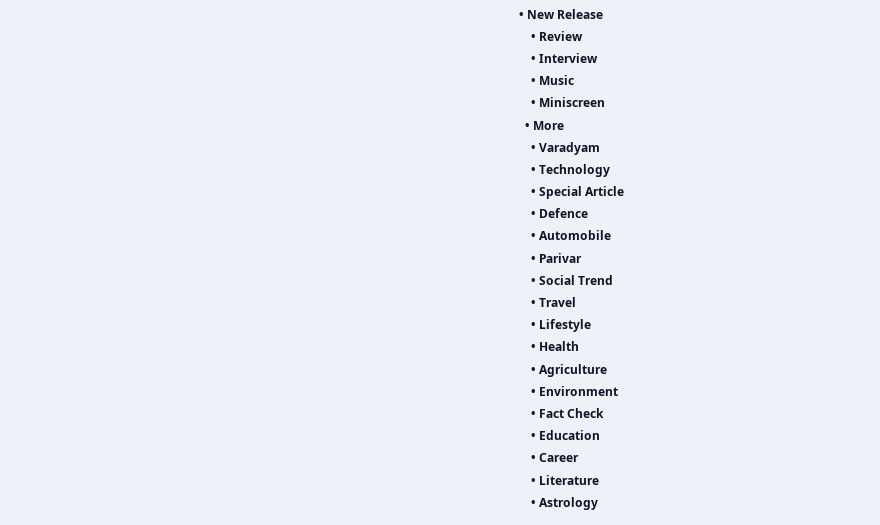• New Release
    • Review
    • Interview
    • Music
    • Miniscreen
  • More
    • Varadyam
    • Technology
    • Special Article
    • Defence
    • Automobile
    • Parivar
    • Social Trend
    • Travel
    • Lifestyle
    • Health
    • Agriculture
    • Environment
    • Fact Check
    • Education
    • Career
    • Literature
    • Astrology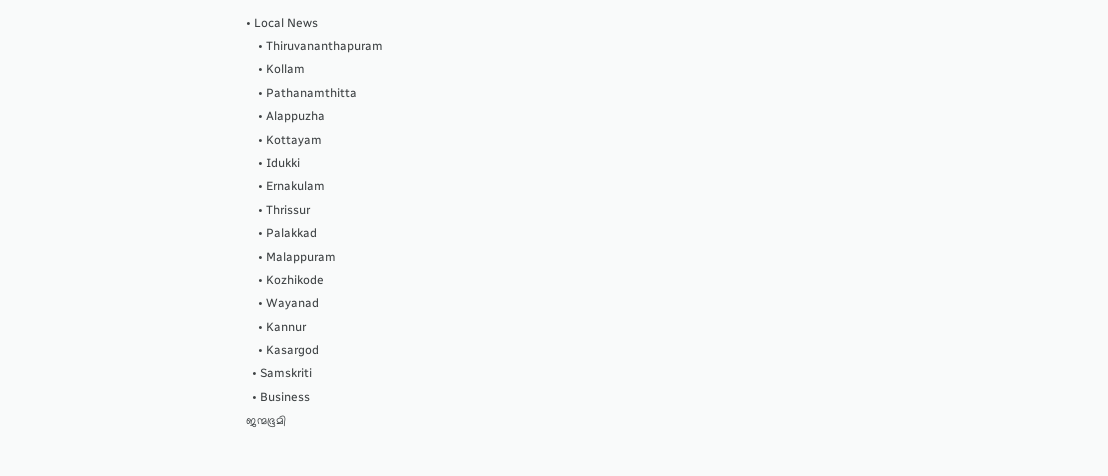• Local News
    • Thiruvananthapuram
    • Kollam
    • Pathanamthitta
    • Alappuzha
    • Kottayam
    • Idukki
    • Ernakulam
    • Thrissur
    • Palakkad
    • Malappuram
    • Kozhikode
    • Wayanad
    • Kannur
    • Kasargod
  • Samskriti
  • Business
ജന്മഭൂമി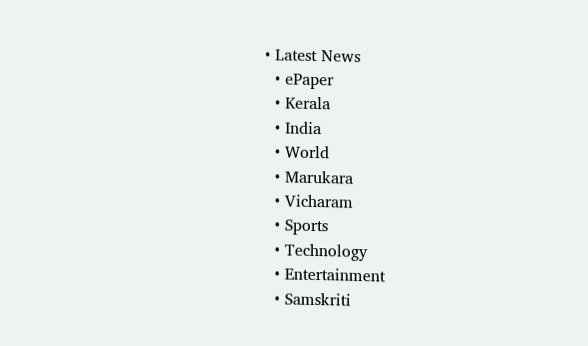• Latest News
  • ePaper
  • Kerala
  • India
  • World
  • Marukara
  • Vicharam
  • Sports
  • Technology
  • Entertainment
  • Samskriti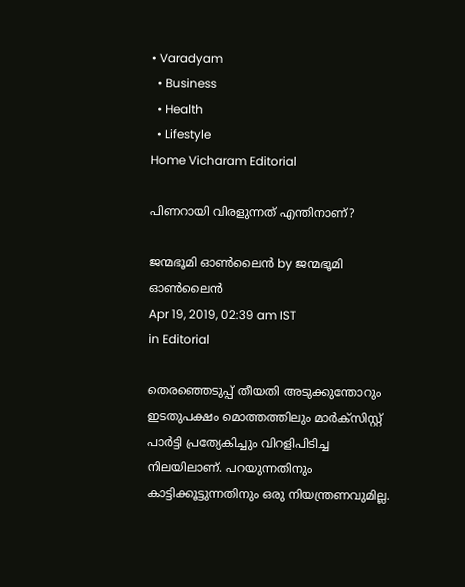• Varadyam
  • Business
  • Health
  • Lifestyle
Home Vicharam Editorial

പിണറായി വിരളുന്നത് എന്തിനാണ്?

ജന്മഭൂമി ഓണ്‍ലൈന്‍ by ജന്മഭൂമി ഓണ്‍ലൈന്‍
Apr 19, 2019, 02:39 am IST
in Editorial

തെരഞ്ഞെടുപ്പ് തീയതി അടുക്കുന്തോറും ഇടതുപക്ഷം മൊത്തത്തിലും മാര്‍ക്സിസ്റ്റ് പാര്‍ട്ടി പ്രത്യേകിച്ചും വിറളിപിടിച്ച നിലയിലാണ്. പറയുന്നതിനും കാട്ടിക്കൂട്ടുന്നതിനും ഒരു നിയന്ത്രണവുമില്ല.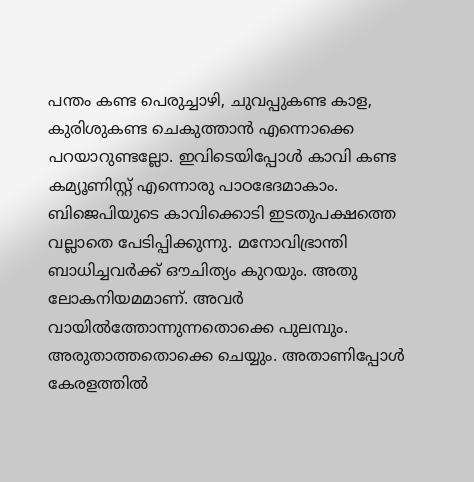പന്തം കണ്ട പെരുച്ചാഴി, ചുവപ്പുകണ്ട കാള, കുരിശുകണ്ട ചെകുത്താന്‍ എന്നൊക്കെ പറയാറുണ്ടല്ലോ. ഇവിടെയിപ്പോള്‍ കാവി കണ്ട കമ്യൂണിസ്റ്റ് എന്നൊരു പാഠഭേദമാകാം. ബിജെപിയുടെ കാവിക്കൊടി ഇടതുപക്ഷത്തെ വല്ലാതെ പേടിപ്പിക്കുന്നു. മനോവിഭ്രാന്തി ബാധിച്ചവര്‍ക്ക് ഔചിത്യം കുറയും. അതു ലോകനിയമമാണ്. അവര്‍ വായില്‍ത്തോന്നുന്നതൊക്കെ പുലമ്പും. അരുതാത്തതൊക്കെ ചെയ്യും. അതാണിപ്പോള്‍ കേരളത്തില്‍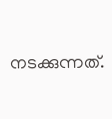നടക്കുന്നത്.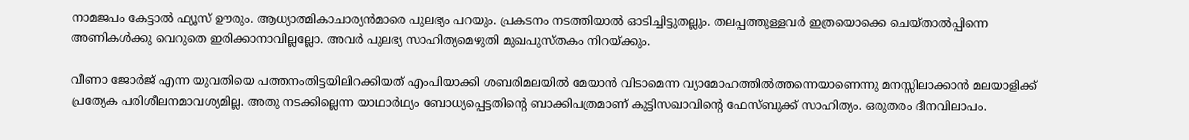നാമജപം കേട്ടാല്‍ ഫ്യൂസ് ഊരും. ആധ്യാത്മികാചാര്യന്‍മാരെ പുലഭ്യം പറയും. പ്രകടനം നടത്തിയാല്‍ ഓടിച്ചിട്ടുതല്ലും. തലപ്പത്തുള്ളവര്‍ ഇത്രയൊക്കെ ചെയ്താല്‍പ്പിന്നെ അണികള്‍ക്കു വെറുതെ ഇരിക്കാനാവില്ലല്ലോ. അവര്‍ പുലഭ്യ സാഹിത്യമെഴുതി മുഖപുസ്തകം നിറയ്‌ക്കും.

വീണാ ജോര്‍ജ് എന്ന യുവതിയെ പത്തനംതിട്ടയിലിറക്കിയത് എംപിയാക്കി ശബരിമലയില്‍ മേയാന്‍ വിടാമെന്ന വ്യാമോഹത്തില്‍ത്തന്നെയാണെന്നു മനസ്സിലാക്കാന്‍ മലയാളിക്ക് പ്രത്യേക പരിശീലനമാവശ്യമില്ല. അതു നടക്കില്ലെന്ന യാഥാര്‍ഥ്യം ബോധ്യപ്പെട്ടതിന്റെ ബാക്കിപത്രമാണ് കുട്ടിസഖാവിന്റെ ഫേസ്ബുക്ക് സാഹിത്യം. ഒരുതരം ദീനവിലാപം.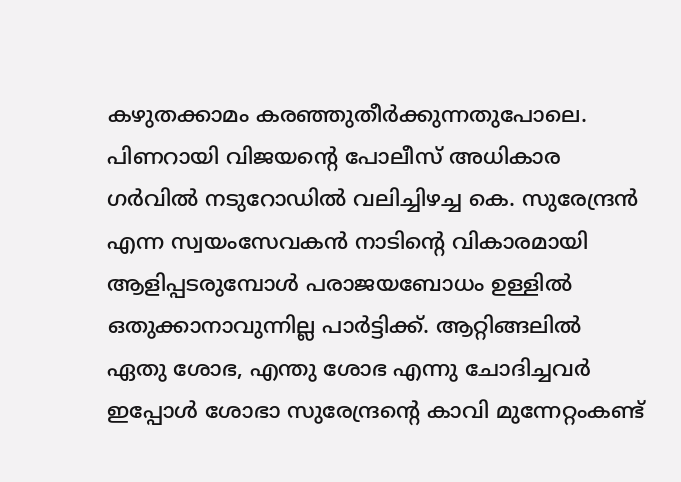കഴുതക്കാമം കരഞ്ഞുതീര്‍ക്കുന്നതുപോലെ. പിണറായി വിജയന്റെ പോലീസ് അധികാര ഗര്‍വില്‍ നടുറോഡില്‍ വലിച്ചിഴച്ച കെ. സുരേന്ദ്രന്‍ എന്ന സ്വയംസേവകന്‍ നാടിന്റെ വികാരമായി ആളിപ്പടരുമ്പോള്‍ പരാജയബോധം ഉള്ളില്‍ ഒതുക്കാനാവുന്നില്ല പാര്‍ട്ടിക്ക്. ആറ്റിങ്ങലില്‍ ഏതു ശോഭ, എന്തു ശോഭ എന്നു ചോദിച്ചവര്‍ ഇപ്പോള്‍ ശോഭാ സുരേന്ദ്രന്റെ കാവി മുന്നേറ്റംകണ്ട്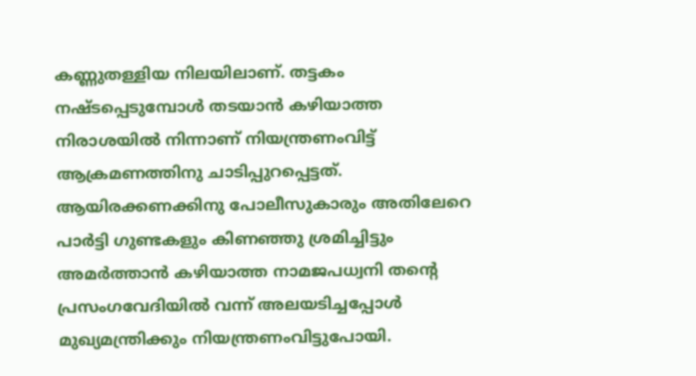കണ്ണുതള്ളിയ നിലയിലാണ്. തട്ടകം നഷ്ടപ്പെടുമ്പോള്‍ തടയാന്‍ കഴിയാത്ത നിരാശയില്‍ നിന്നാണ് നിയന്ത്രണംവിട്ട് ആക്രമണത്തിനു ചാടിപ്പുറപ്പെട്ടത്. ആയിരക്കണക്കിനു പോലീസുകാരും അതിലേറെ പാര്‍ട്ടി ഗുണ്ടകളും കിണഞ്ഞു ശ്രമിച്ചിട്ടും അമര്‍ത്താന്‍ കഴിയാത്ത നാമജപധ്വനി തന്റെ പ്രസംഗവേദിയില്‍ വന്ന് അലയടിച്ചപ്പോള്‍ മുഖ്യമന്ത്രിക്കും നിയന്ത്രണംവിട്ടുപോയി.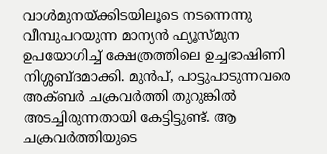വാള്‍മുനയ്‌ക്കിടയിലൂടെ നടന്നെന്നു വീമ്പുപറയുന്ന മാന്യന്‍ ഫ്യൂസ്മുന ഉപയോഗിച്ച് ക്ഷേത്രത്തിലെ ഉച്ചഭാഷിണി നിശ്ശബ്ദമാക്കി. മുന്‍പ്, പാട്ടുപാടുന്നവരെ അക്ബര്‍ ചക്രവര്‍ത്തി തുറുങ്കില്‍ അടച്ചിരുന്നതായി കേട്ടിട്ടുണ്ട്. ആ ചക്രവര്‍ത്തിയുടെ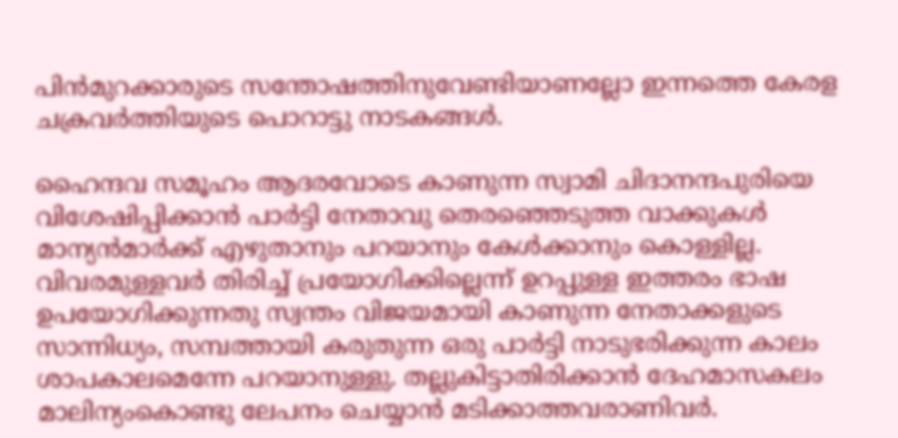പിന്‍മുറക്കാരുടെ സന്തോഷത്തിനുവേണ്ടിയാണല്ലോ ഇന്നത്തെ കേരള ചക്രവര്‍ത്തിയുടെ പൊറാട്ടു നാടകങ്ങള്‍.

ഹൈന്ദവ സമൂഹം ആദരവോടെ കാണുന്ന സ്വാമി ചിദാനന്ദപുരിയെ വിശേഷിപ്പിക്കാന്‍ പാര്‍ട്ടി നേതാവു തെരഞ്ഞെടുത്ത വാക്കുകള്‍ മാന്യന്‍മാര്‍ക്ക് എഴുതാനും പറയാനും കേള്‍ക്കാനും കൊള്ളില്ല. വിവരമുള്ളവര്‍ തിരിച്ച് പ്രയോഗിക്കില്ലെന്ന് ഉറപ്പുള്ള ഇത്തരം ഭാഷ ഉപയോഗിക്കുന്നതു സ്വന്തം വിജയമായി കാണുന്ന നേതാക്കളുടെ സാന്നിധ്യം, സമ്പത്തായി കരുതുന്ന ഒരു പാര്‍ട്ടി നാടുഭരിക്കുന്ന കാലം ശാപകാലമെന്നേ പറയാനുള്ളു. തല്ലുകിട്ടാതിരിക്കാന്‍ ദേഹമാസകലം മാലിന്യംകൊണ്ടു ലേപനം ചെയ്യാന്‍ മടിക്കാത്തവരാണിവര്‍.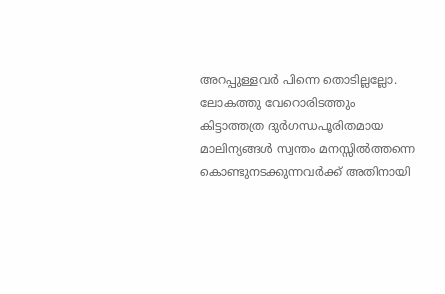അറപ്പുള്ളവര്‍ പിന്നെ തൊടില്ലല്ലോ. ലോകത്തു വേറൊരിടത്തും കിട്ടാത്തത്ര ദുര്‍ഗന്ധപൂരിതമായ മാലിന്യങ്ങള്‍ സ്വന്തം മനസ്സില്‍ത്തന്നെ കൊണ്ടുനടക്കുന്നവര്‍ക്ക് അതിനായി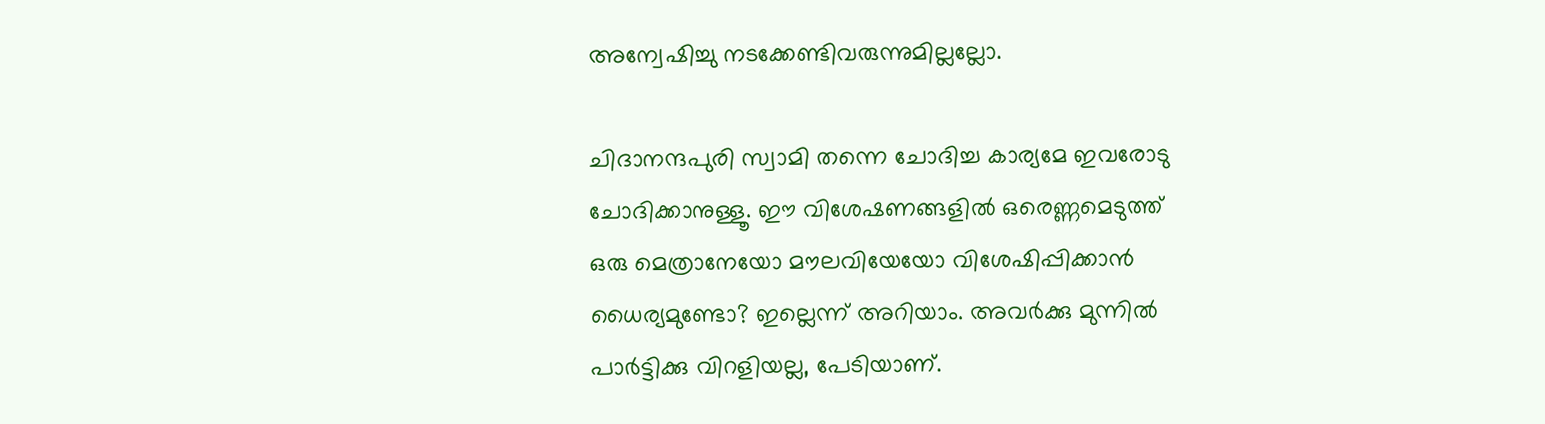അന്വേഷിച്ചു നടക്കേണ്ടിവരുന്നുമില്ലല്ലോ.

ചിദാനന്ദപുരി സ്വാമി തന്നെ ചോദിച്ച കാര്യമേ ഇവരോടു ചോദിക്കാനുള്ളൂ. ഈ വിശേഷണങ്ങളില്‍ ഒരെണ്ണമെടുത്ത് ഒരു മെത്രാനേയോ മൗലവിയേയോ വിശേഷിപ്പിക്കാന്‍ ധൈര്യമുണ്ടോ? ഇല്ലെന്ന് അറിയാം. അവര്‍ക്കു മുന്നില്‍ പാര്‍ട്ടിക്കു വിറളിയല്ല, പേടിയാണ്.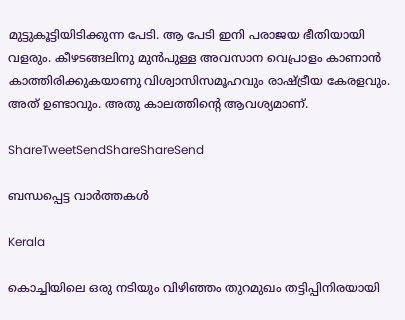മുട്ടുകൂട്ടിയിടിക്കുന്ന പേടി. ആ പേടി ഇനി പരാജയ ഭീതിയായി വളരും. കീഴടങ്ങലിനു മുന്‍പുള്ള അവസാന വെപ്രാളം കാണാന്‍ കാത്തിരിക്കുകയാണു വിശ്വാസിസമൂഹവും രാഷ്‌ട്രീയ കേരളവും. അത് ഉണ്ടാവും. അതു കാലത്തിന്റെ ആവശ്യമാണ്.

ShareTweetSendShareShareSend

ബന്ധപ്പെട്ട വാര്‍ത്തകള്‍

Kerala

കൊച്ചിയിലെ ഒരു നടിയും വിഴിഞ്ഞം തുറമുഖം തട്ടിപ്പിനിരയായി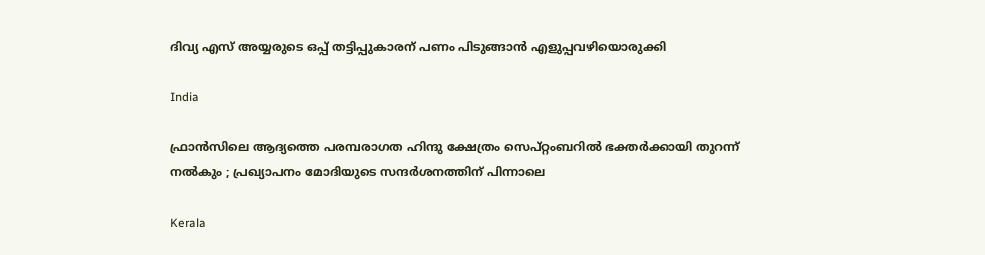ദിവ്യ എസ് അയ്യരുടെ ഒപ്പ് തട്ടിപ്പുകാരന് പണം പിടുങ്ങാന്‍ എളുപ്പവഴിയൊരുക്കി

India

ഫ്രാൻസിലെ ആദ്യത്തെ പരമ്പരാഗത ഹിന്ദു ക്ഷേത്രം സെപ്റ്റംബറിൽ ഭക്തർക്കായി തുറന്ന് നൽകും ; പ്രഖ്യാപനം മോദിയുടെ സന്ദർശനത്തിന് പിന്നാലെ

Kerala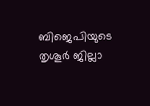ബിജെപിയുടെ തൃശൂര്‍ ജില്ലാ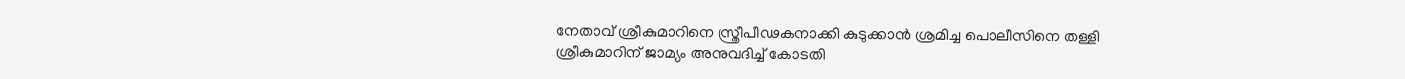നേതാവ് ശ്രീകുമാറിനെ സ്ത്രീപീഢകനാക്കി കുടുക്കാന്‍ ശ്രമിച്ച പൊലീസിനെ തള്ളി ശ്രീകുമാറിന് ജാമ്യം അനുവദിച്ച് കോടതി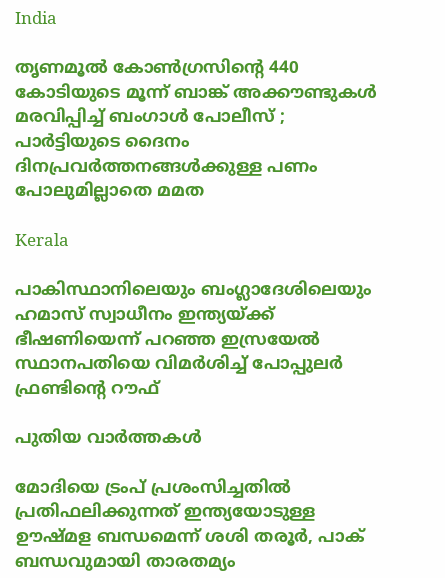India

തൃണമൂൽ കോൺഗ്രസിന്റെ 440 കോടിയുടെ മൂന്ന് ബാങ്ക് അക്കൗണ്ടുകൾ മരവിപ്പിച്ച് ബംഗാൾ പോലീസ് ; പാർട്ടിയുടെ ദൈനം ദിനപ്രവർത്തനങ്ങൾക്കുള്ള പണം പോലുമില്ലാതെ മമത

Kerala

പാകിസ്ഥാനിലെയും ബംഗ്ലാദേശിലെയും ഹമാസ് സ്വാധീനം ഇന്ത്യയ്‌ക്ക് ഭീഷണിയെന്ന് പറഞ്ഞ ഇസ്രയേല്‍ സ്ഥാനപതിയെ വിമര്‍ശിച്ച് പോപ്പുലര്‍ ഫ്രണ്ടിന്റെ റൗഫ്

പുതിയ വാര്‍ത്തകള്‍

മോദിയെ ട്രംപ് പ്രശംസിച്ചതില്‍ പ്രതിഫലിക്കുന്നത് ഇന്ത്യയോടുള്ള ഊഷ്മള ബന്ധമെന്ന് ശശി തരൂര്‍, പാക് ബന്ധവുമായി താരതമ്യം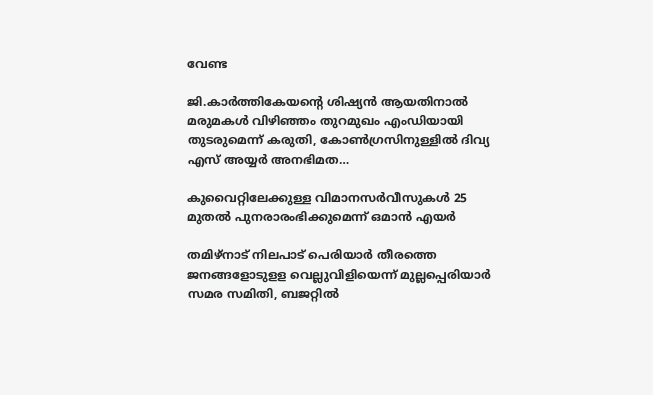വേണ്ട

ജി.കാര്‍ത്തികേയന്റെ ശിഷ്യന്‍ ആയതിനാല്‍ മരുമകള്‍ വിഴിഞ്ഞം തുറമുഖം എംഡിയായി തുടരുമെന്ന് കരുതി, കോണ്‍ഗ്രസിനുള്ളില്‍ ദിവ്യ എസ് അയ്യര്‍ അനഭിമത…

കുവൈറ്റിലേക്കുള്ള വിമാനസർവീസുകൾ 25 മുതൽ പുനരാരംഭിക്കുമെന്ന് ഒമാൻ എയർ

തമിഴ്‌നാട് നിലപാട് പെരിയാര്‍ തീരത്തെ ജനങ്ങളോടുളള വെല്ലുവിളിയെന്ന് മുല്ലപ്പെരിയാര്‍ സമര സമിതി, ബജറ്റില്‍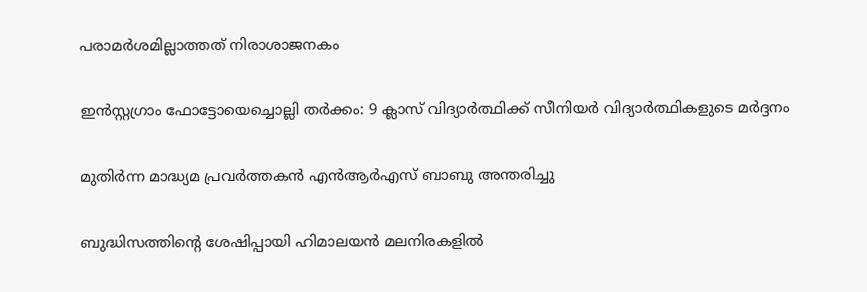പരാമര്‍ശമില്ലാത്തത് നിരാശാജനകം

ഇന്‍സ്റ്റഗ്രാം ഫോട്ടോയെച്ചൊല്ലി തര്‍ക്കം: 9 ക്ലാസ് വിദ്യാര്‍ത്ഥിക്ക് സീനിയര്‍ വിദ്യാര്‍ത്ഥികളുടെ മര്‍ദ്ദനം

മുതിര്‍ന്ന മാദ്ധ്യമ പ്രവര്‍ത്തകന്‍ എന്‍ആര്‍എസ് ബാബു അന്തരിച്ചു

ബുദ്ധിസത്തിന്റെ ശേഷിപ്പായി ഹിമാലയന്‍ മലനിരകളില്‍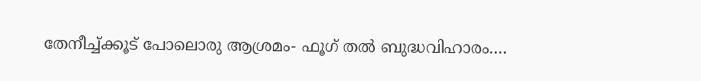തേനീച്ച്ക്കൂട് പോലൊരു ആശ്രമം- ഫൂഗ് തല്‍ ബുദ്ധവിഹാരം….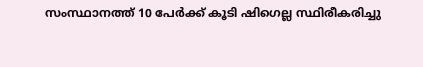സംസ്ഥാനത്ത് 10 പേര്‍ക്ക് കൂടി ഷിഗെല്ല സ്ഥിരീകരിച്ചു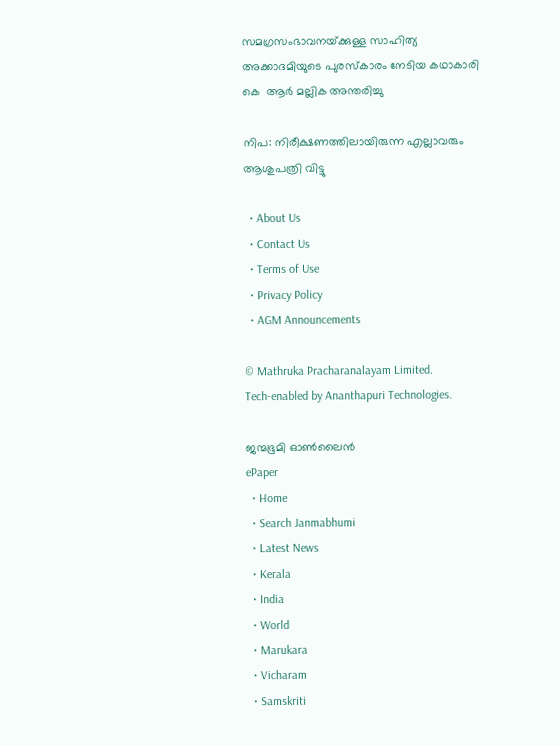സമഗ്രസംഭാവനയ്‌ക്കുള്ള സാഹിത്യ അക്കാദമിയുടെ പുരസ്‌കാരം നേടിയ കഥാകാരി കെ  ആര്‍ മല്ലിക അന്തരിച്ചു

നിപ: നിരീക്ഷണത്തിലായിരുന്ന എല്ലാവരും ആശുപത്രി വിട്ടു

  • About Us
  • Contact Us
  • Terms of Use
  • Privacy Policy
  • AGM Announcements

© Mathruka Pracharanalayam Limited.
Tech-enabled by Ananthapuri Technologies.

ജന്മഭൂമി ഓണ്‍ലൈന്‍
ePaper
  • Home
  • Search Janmabhumi
  • Latest News
  • Kerala
  • India
  • World
  • Marukara
  • Vicharam
  • Samskriti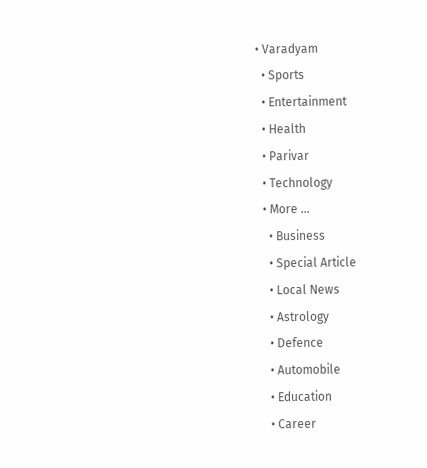• Varadyam
  • Sports
  • Entertainment
  • Health
  • Parivar
  • Technology
  • More …
    • Business
    • Special Article
    • Local News
    • Astrology
    • Defence
    • Automobile
    • Education
    • Career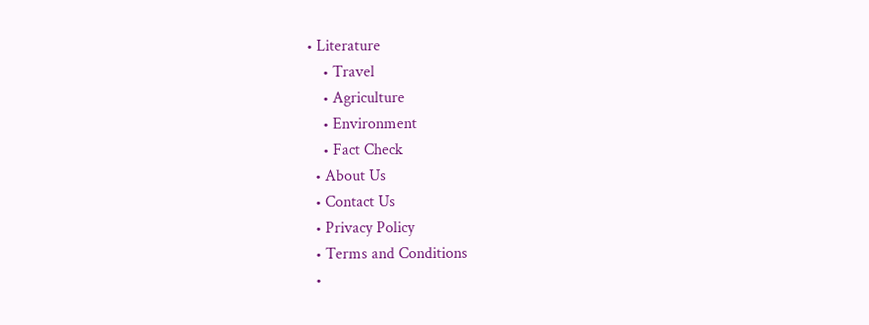• Literature
    • Travel
    • Agriculture
    • Environment
    • Fact Check
  • About Us
  • Contact Us
  • Privacy Policy
  • Terms and Conditions
  •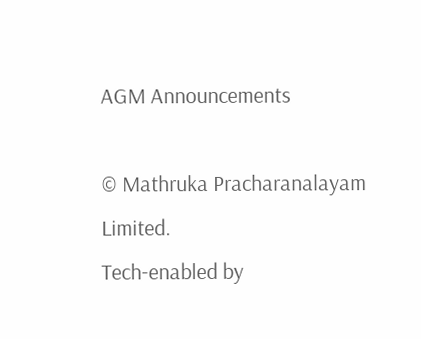AGM Announcements

© Mathruka Pracharanalayam Limited.
Tech-enabled by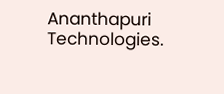Ananthapuri Technologies.